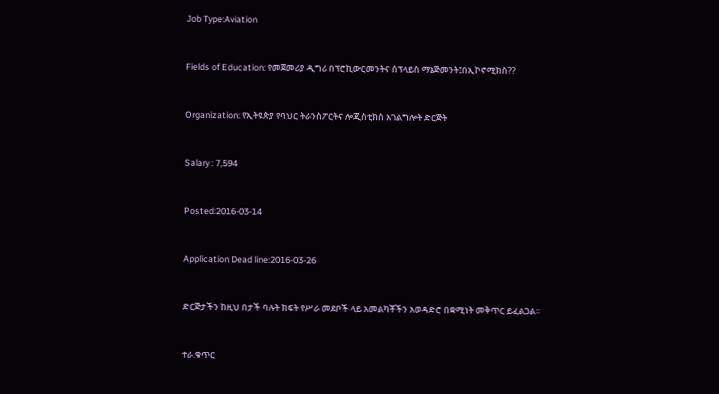Job Type:Aviation



Fields of Education: የመጀመሪያ ዲግሪ በፕሮኪውርመንትና ሰፕላይስ ማኔጅመንት፤በኢኮኖሚክስ??



Organization: የኢትዩጵያ የባህር ትራንስፖርትና ሎጂስቲክስ አገልግሎት ድርጅት



Salary : 7,594



Posted:2016-03-14



Application Dead line:2016-03-26



ድርጅታችን ከዚህ በታች ባሉት ክፍት የሥራ መደቦች ላይ አመልካቾችን አወዳድሮ በቋሚነት መቅጥር ይፈልጋል፡፡



ተራ.ቁጥር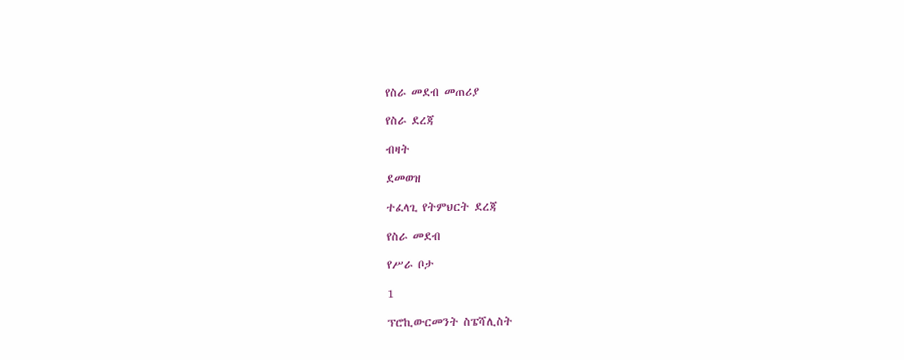የስራ መደብ መጠሪያ

የስራ ደረጃ

ብዛት

ደመወዝ

ተፈላጊ የትምህርት ደረጃ

የስራ መደብ

የሥራ ቦታ

1

ፕሮኪውርመንት ስፔሻሊስት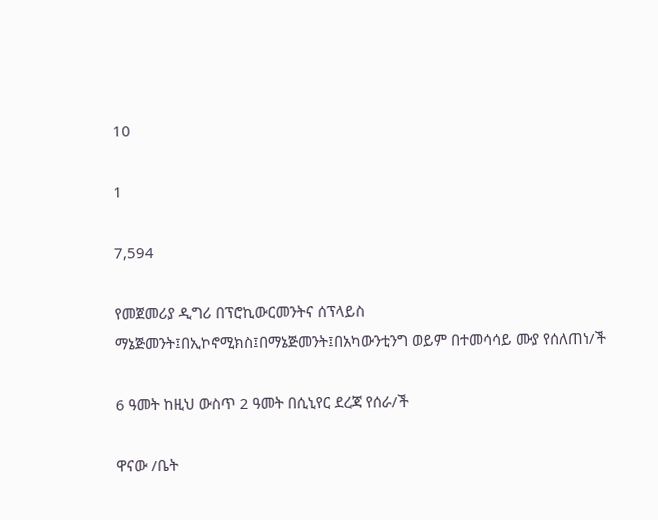10

1

7,594

የመጀመሪያ ዲግሪ በፕሮኪውርመንትና ሰፕላይስ ማኔጅመንት፤በኢኮኖሚክስ፤በማኔጅመንት፤በአካውንቲንግ ወይም በተመሳሳይ ሙያ የሰለጠነ/ች

6 ዓመት ከዚህ ውስጥ 2 ዓመት በሲኒየር ደረጃ የሰራ/ች

ዋናው /ቤት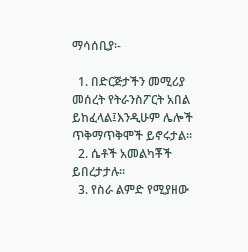ማሳሰቢያ፡-

  1. በድርጅታችን መሚሪያ መሰረት የትራንስፖርት አበል ይከፈላል፤እንዲሁም ሌሎች ጥቅማጥቅሞች ይኖሩታል፡፡
  2. ሴቶች አመልካቾች ይበረታታሉ፡፡
  3. የስራ ልምድ የሚያዘው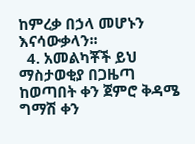ከምረቃ በኃላ መሆኑን እናሳውቃላን፡፡
  4. አመልካቾች ይህ ማስታወቂያ በጋዜጣ ከወጣበት ቀን ጀምሮ ቅዳሜ ግማሽ ቀን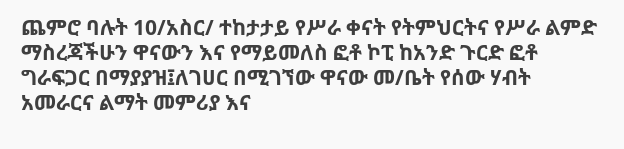ጨምሮ ባሉት 10/አስር/ ተከታታይ የሥራ ቀናት የትምህርትና የሥራ ልምድ ማስረጃችሁን ዋናውን እና የማይመለስ ፎቶ ኮፒ ከአንድ ጉርድ ፎቶ ግራፍጋር በማያያዝ፤ለገሀር በሚገኘው ዋናው መ/ቤት የሰው ሃብት አመራርና ልማት መምሪያ እና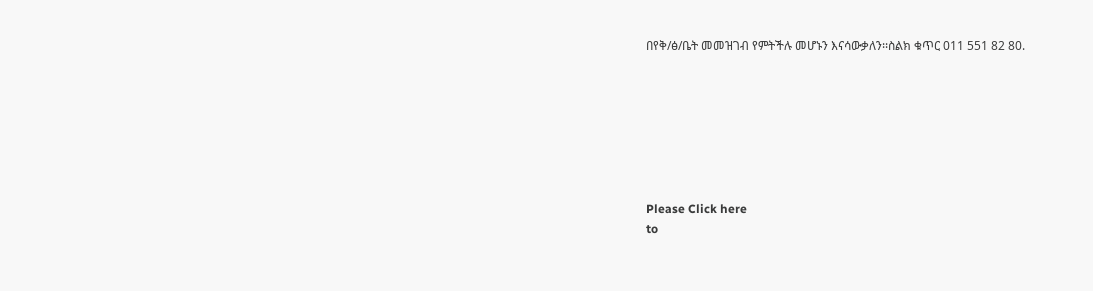በየቅ/ፅ/ቤት መመዝገብ የምትችሉ መሆኑን እናሳውቃለን፡፡ስልክ ቁጥር 011 551 82 80.







Please Click here
to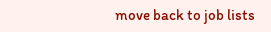move back to job lists